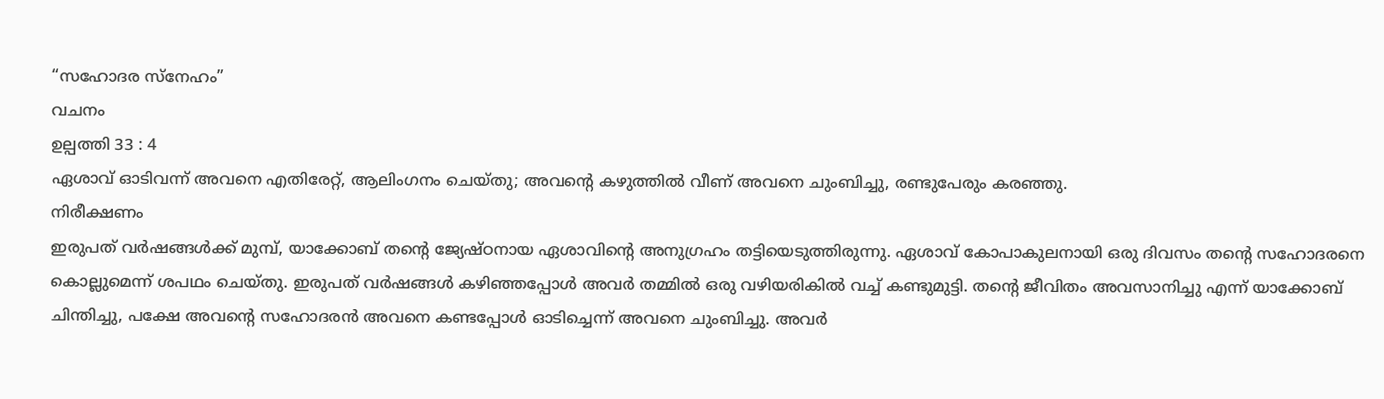“സഹോദര സ്നേഹം”
വചനം
ഉല്പത്തി 33 : 4
ഏശാവ് ഓടിവന്ന് അവനെ എതിരേറ്റ്, ആലിംഗനം ചെയ്തു; അവന്റെ കഴുത്തിൽ വീണ് അവനെ ചുംബിച്ചു, രണ്ടുപേരും കരഞ്ഞു.
നിരീക്ഷണം
ഇരുപത് വർഷങ്ങൾക്ക് മുമ്പ്, യാക്കോബ് തന്റെ ജ്യേഷ്ഠനായ ഏശാവിന്റെ അനുഗ്രഹം തട്ടിയെടുത്തിരുന്നു. ഏശാവ് കോപാകുലനായി ഒരു ദിവസം തന്റെ സഹോദരനെ കൊല്ലുമെന്ന് ശപഥം ചെയ്തു. ഇരുപത് വർഷങ്ങൾ കഴിഞ്ഞപ്പോൾ അവർ തമ്മിൽ ഒരു വഴിയരികിൽ വച്ച് കണ്ടുമുട്ടി. തന്റെ ജീവിതം അവസാനിച്ചു എന്ന് യാക്കോബ് ചിന്തിച്ചു, പക്ഷേ അവന്റെ സഹോദരൻ അവനെ കണ്ടപ്പോൾ ഓടിച്ചെന്ന് അവനെ ചുംബിച്ചു. അവർ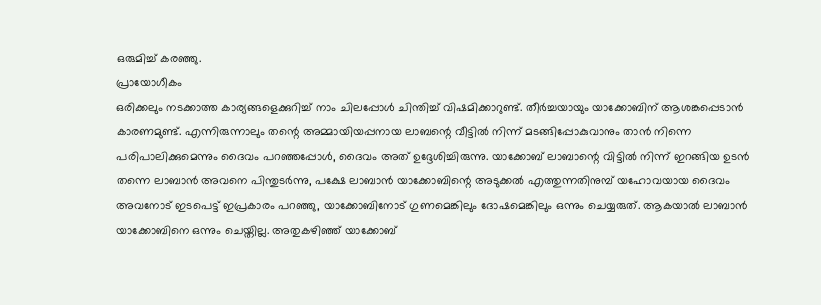ഒരുമിച്ച് കരഞ്ഞു.
പ്രായോഗീകം
ഒരിക്കലും നടക്കാത്ത കാര്യങ്ങളെക്കുറിച്ച് നാം ചിലപ്പോൾ ചിന്തിച്ച് വിഷമിക്കാറുണ്ട്. തീർച്ചയായും യാക്കോബിന് ആശങ്കപ്പെടാൻ കാരണമുണ്ട്. എന്നിരുന്നാലും തന്റെ അമ്മായിയപ്പനായ ലാബന്റെ വീട്ടിൽ നിന്ന് മടങ്ങിപ്പോകുവാനും താൻ നിന്നെ പരിപാലിക്കുമെന്നും ദൈവം പറഞ്ഞപ്പോൾ, ദൈവം അത് ഉദ്ദേശിച്ചിരുന്നു. യാക്കോബ് ലാബാന്റെ വിട്ടിൽ നിന്ന് ഇറങ്ങിയ ഉടൻ തന്നെ ലാബാൻ അവനെ പിന്തുടർന്നു, പക്ഷേ ലാബാൻ യാക്കോബിന്റെ അടുക്കൽ എത്തുന്നതിനുമ്പ് യഹോവയായ ദൈവം അവനോട് ഇടപെട്ട് ഇപ്രകാരം പറഞ്ഞു, യാക്കോബിനോട് ഗുണമെങ്കിലും ദോഷമെങ്കിലും ഒന്നും ചെയ്യരുത്. ആകയാൽ ലാബാൻ യാക്കോബിനെ ഒന്നും ചെയ്തില്ല. അതുകഴിഞ്ഞ് യാക്കോബ്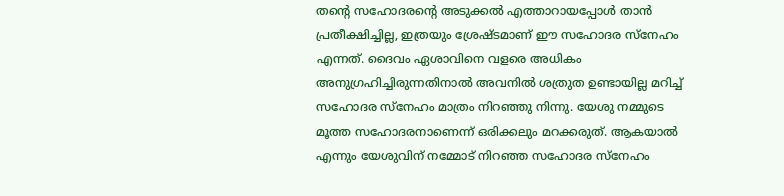തന്റെ സഹോദരന്റെ അടുക്കൽ എത്താറായപ്പോൾ താൻ പ്രതീക്ഷിച്ചില്ല, ഇത്രയും ശ്രേഷ്ടമാണ് ഈ സഹോദര സ്നേഹം എന്നത്. ദൈവം ഏശാവിനെ വളരെ അധികം അനുഗ്രഹിച്ചിരുന്നതിനാൽ അവനിൽ ശത്രുത ഉണ്ടായില്ല മറിച്ച് സഹോദര സ്നേഹം മാത്രം നിറഞ്ഞു നിന്നു. യേശു നമ്മുടെ മൂത്ത സഹോദരനാണെന്ന് ഒരിക്കലും മറക്കരുത്. ആകയാൽ എന്നും യേശുവിന് നമ്മോട് നിറഞ്ഞ സഹോദര സ്നേഹം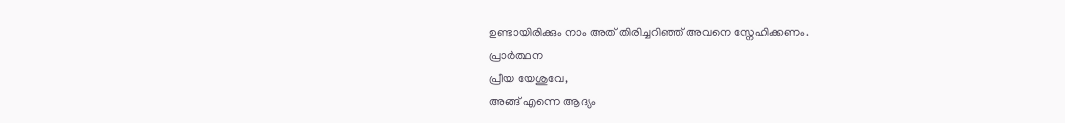ഉണ്ടായിരിക്കും നാം അത് തിരിച്ചറിഞ്ഞ് അവനെ സ്നേഹിക്കണം.
പ്രാർത്ഥന
പ്രീയ യേശുവേ,
അങ്ങ് എന്നെ ആദ്യം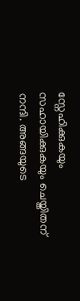സ്നേഹിക്കുകയും സഹായിക്കുകയും ചെയ്തിതന് നന്ദി. അങ്ങയുടെ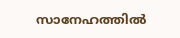സാനേഹത്തിൽ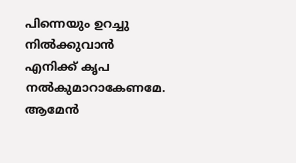പിന്നെയും ഉറച്ചു നിൽക്കുവാൻ എനിക്ക് കൃപ നൽകുമാറാകേണമേ. ആമേൻ